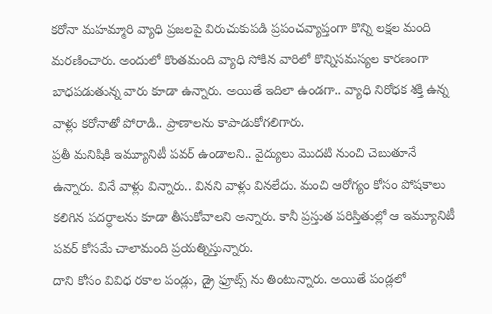కరోనా మహమ్మారి వ్యాధి ప్రజలపై విరుచుకుపడి ప్రపంచవ్యాప్తంగా కొన్ని లక్షల మంది మరణించారు. అందులో కొంతమంది వ్యాధి సోకిన వారిలో కొన్నిసమస్యల కారణంగా బాధపడుతున్న వారు కూడా ఉన్నారు. అయితే ఇదిలా ఉండగా.. వ్యాధి నిరోధక శక్తి ఉన్న వాళ్లు కరోనాతో పోరాడి.. ప్రాణాలను కాపాడుకోగలిగారు.
ప్రతీ మనిషికి ఇమ్యూనిటీ పవర్ ఉండాలని.. వైద్యులు మొదటి నుంచి చెబుతూనే ఉన్నారు. వినే వాళ్లు విన్నారు.. వినని వాళ్లు వినలేదు. మంచి ఆరోగ్యం కోసం పోషకాలు కలిగిన పదర్ధాలను కూడా తీసుకోవాలని అన్నారు. కానీ ప్రస్తుత పరిస్తితుల్లో ఆ ఇమ్యూనిటీ పవర్ కోసమే చాలామంది ప్రయత్నిస్తున్నారు.
దాని కోసం వివిధ రకాల పండ్లు, డ్రై ఫ్రూట్స్ ను తింటున్నారు. అయితే పండ్లలో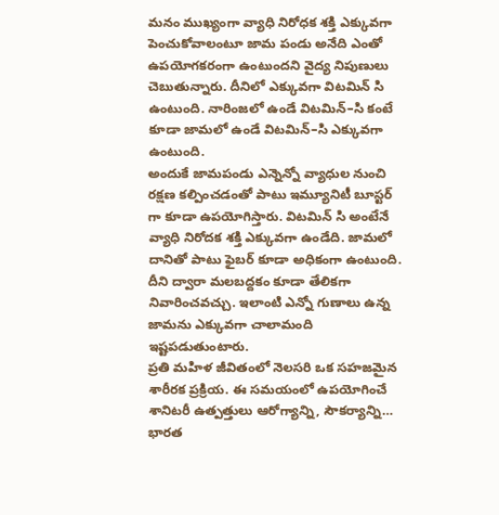మనం ముఖ్యంగా వ్యాధి నిరోధక శక్తి ఎక్కువగా పెంచుకోవాలంటూ జామ పండు అనేది ఎంతో ఉపయోగకరంగా ఉంటుందని వైద్య నిపుణులు చెబుతున్నారు. దీనిలో ఎక్కువగా విటమిన్ సి ఉంటుంది. నారింజలో ఉండే విటమిన్–సి కంటే కూడా జామలో ఉండే విటమిన్–సి ఎక్కువగా ఉంటుంది.
అందుకే జామపండు ఎన్నెన్నో వ్యాధుల నుంచి రక్షణ కల్పించడంతో పాటు ఇమ్యూనిటీ బూస్టర్ గా కూడా ఉపయోగిస్తారు. విటమిన్ సి అంటేనే వ్యాధి నిరోదక శక్తి ఎక్కువగా ఉండేది. జామలో దానితో పాటు ఫైబర్ కూడా అధికంగా ఉంటుంది. దీని ద్వారా మలబద్దకం కూడా తేలికగా నివారించవచ్చు. ఇలాంటి ఎన్నో గుణాలు ఉన్న జామను ఎక్కువగా చాలామంది ఇష్టపడుతుంటారు.
ప్రతి మహిళ జీవితంలో నెలసరి ఒక సహజమైన శారీరక ప్రక్రియ. ఈ సమయంలో ఉపయోగించే శానిటరీ ఉత్పత్తులు ఆరోగ్యాన్ని, సౌకర్యాన్ని…
భారత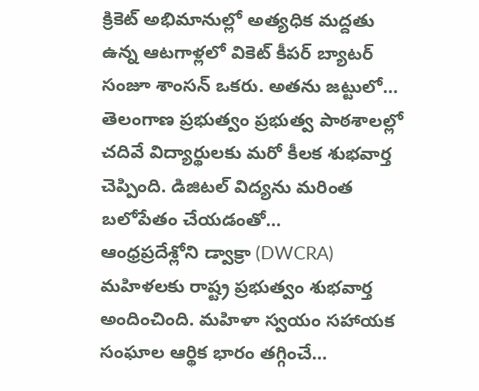క్రికెట్ అభిమానుల్లో అత్యధిక మద్దతు ఉన్న ఆటగాళ్లలో వికెట్ కీపర్ బ్యాటర్ సంజూ శాంసన్ ఒకరు. అతను జట్టులో…
తెలంగాణ ప్రభుత్వం ప్రభుత్వ పాఠశాలల్లో చదివే విద్యార్థులకు మరో కీలక శుభవార్త చెప్పింది. డిజిటల్ విద్యను మరింత బలోపేతం చేయడంతో…
ఆంధ్రప్రదేశ్లోని డ్వాక్రా (DWCRA) మహిళలకు రాష్ట్ర ప్రభుత్వం శుభవార్త అందించింది. మహిళా స్వయం సహాయక సంఘాల ఆర్థిక భారం తగ్గించే…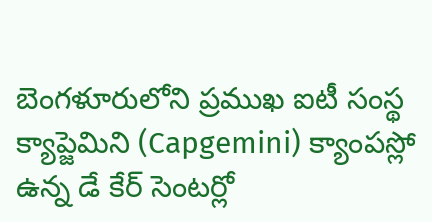బెంగళూరులోని ప్రముఖ ఐటీ సంస్థ క్యాప్జెమిని (Capgemini) క్యాంపస్లో ఉన్న డే కేర్ సెంటర్లో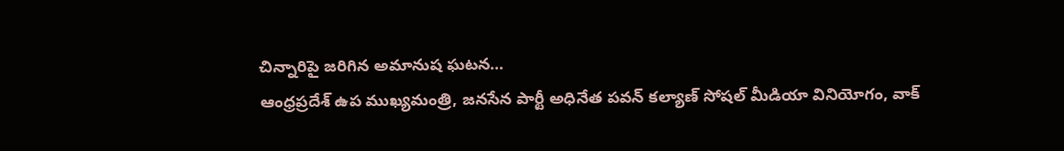చిన్నారిపై జరిగిన అమానుష ఘటన…
ఆంధ్రప్రదేశ్ ఉప ముఖ్యమంత్రి, జనసేన పార్టీ అధినేత పవన్ కల్యాణ్ సోషల్ మీడియా వినియోగం, వాక్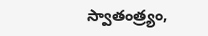స్వాతంత్ర్యం,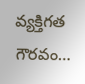వ్యక్తిగత గౌరవం…